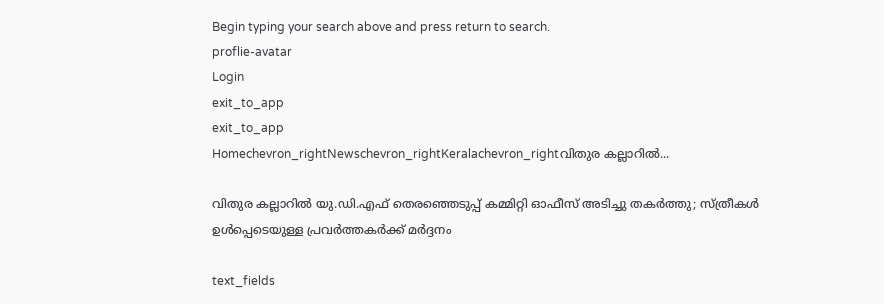Begin typing your search above and press return to search.
proflie-avatar
Login
exit_to_app
exit_to_app
Homechevron_rightNewschevron_rightKeralachevron_rightവിതുര കല്ലാറിൽ...

വിതുര കല്ലാറിൽ യു.ഡി.എഫ് തെരഞ്ഞെടുപ്പ് കമ്മിറ്റി ഓഫീസ് അടിച്ചു തകർത്തു; സ്ത്രീകൾ ഉൾപ്പെടെയുള്ള പ്രവർത്തകർക്ക് മർദ്ദനം

text_fields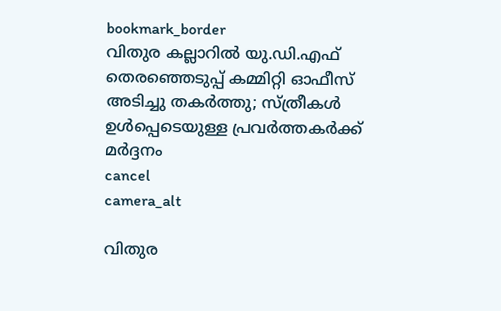bookmark_border
വിതുര കല്ലാറിൽ യു.ഡി.എഫ് തെരഞ്ഞെടുപ്പ് കമ്മിറ്റി ഓഫീസ് അടിച്ചു തകർത്തു; സ്ത്രീകൾ ഉൾപ്പെടെയുള്ള പ്രവർത്തകർക്ക് മർദ്ദനം
cancel
camera_alt

വിതുര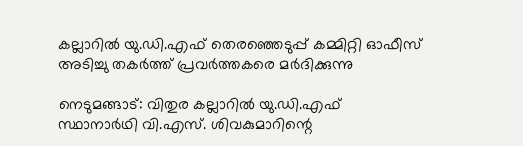കല്ലാറിൽ യു.ഡി.എഫ് തെരഞ്ഞെടുപ്പ് കമ്മിറ്റി ഓഫീസ് അടിച്ചു തകർത്ത് പ്രവർത്തകരെ മർദിക്കുന്നു

നെടുമങ്ങാട്: വിതുര കല്ലാറിൽ യു.ഡി.എഫ് സ്ഥാനാർഥി വി.എസ്. ശിവകുമാറിന്റെ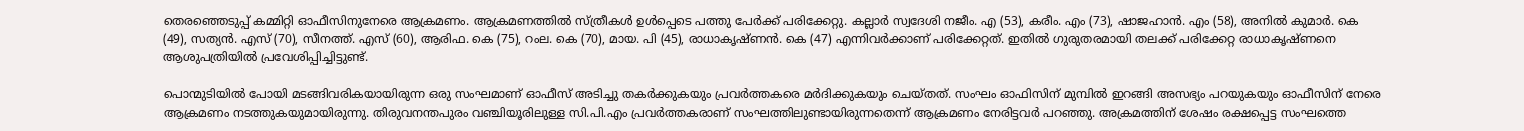തെരഞ്ഞെടുപ്പ് കമ്മിറ്റി ഓഫീസിനുനേരെ ആക്രമണം. ആക്രമണത്തിൽ സ്ത്രീകൾ ഉൾപ്പെടെ പത്തു പേർക്ക് പരിക്കേറ്റു. കല്ലാർ സ്വദേശി നജീം. എ (53), കരീം. എം (73), ഷാജഹാൻ. എം (58), അനിൽ കുമാർ. കെ (49), സത്യൻ. എസ് (70), സീനത്ത്. എസ് (60), ആരിഫ. കെ (75), റംല. കെ (70), മായ. പി (45), രാധാകൃഷ്ണൻ. കെ (47) എന്നിവർക്കാണ് പരിക്കേറ്റത്. ഇതിൽ ഗുരുതരമായി തലക്ക് പരിക്കേറ്റ രാധാകൃഷ്ണനെ ആശുപത്രിയിൽ പ്രവേശിപ്പിച്ചിട്ടുണ്ട്.

പൊന്മുടിയിൽ പോയി മടങ്ങിവരികയായിരുന്ന ഒരു സംഘമാണ് ഓഫീസ് അടിച്ചു തകർക്കുകയും പ്രവർത്തകരെ മർദിക്കുകയും ചെയ്തത്. സംഘം ഓഫിസിന് മുമ്പിൽ ഇറങ്ങി അസഭ്യം പറയുകയും ഓഫീസിന് നേരെ ആക്രമണം നടത്തുകയുമായിരുന്നു. തിരുവനന്തപുരം വഞ്ചിയൂരിലുള്ള സി.പി.എം പ്രവർത്തകരാണ് സംഘത്തിലുണ്ടായിരുന്നതെന്ന് ആക്രമണം നേരിട്ടവർ പറഞ്ഞു. അക്രമത്തിന് ശേഷം രക്ഷപ്പെട്ട സംഘത്തെ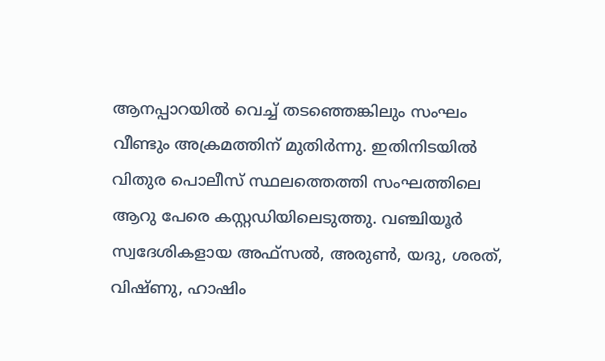ആനപ്പാറയിൽ വെച്ച് തടഞ്ഞെങ്കിലും സംഘം വീണ്ടും അക്രമത്തിന് മുതിർന്നു. ഇതിനിടയിൽ വിതുര പൊലീസ് സ്ഥലത്തെത്തി സംഘത്തിലെ ആറു പേരെ കസ്റ്റഡിയിലെടുത്തു. വഞ്ചിയൂർ സ്വദേശികളായ അഫ്സൽ, അരുൺ, യദു, ശരത്, വിഷ്ണു, ഹാഷിം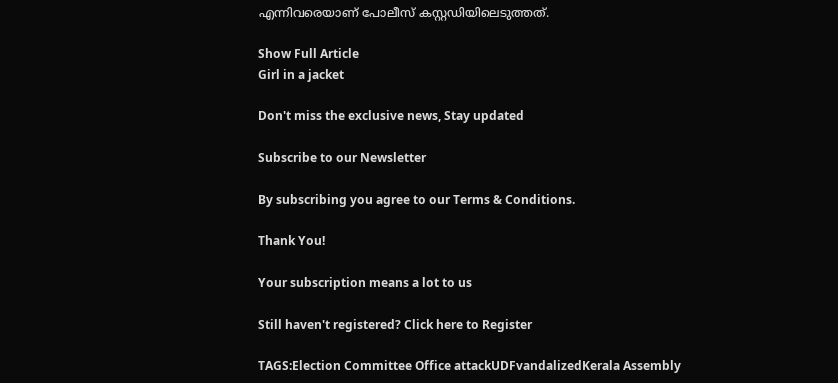എന്നിവരെയാണ് പോലീസ് കസ്റ്റഡിയിലെടുത്തത്.

Show Full Article
Girl in a jacket

Don't miss the exclusive news, Stay updated

Subscribe to our Newsletter

By subscribing you agree to our Terms & Conditions.

Thank You!

Your subscription means a lot to us

Still haven't registered? Click here to Register

TAGS:Election Committee Office attackUDFvandalizedKerala Assembly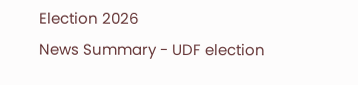Election 2026
News Summary - UDF election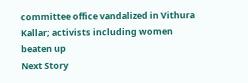committee office vandalized in Vithura Kallar; activists including women beaten up
Next Story